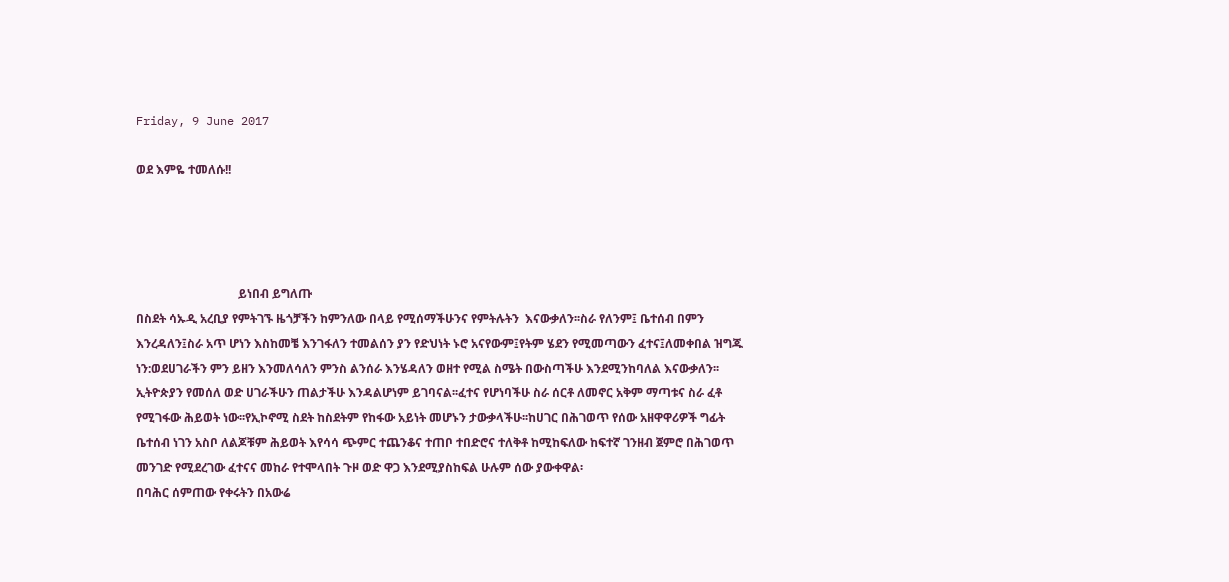Friday, 9 June 2017

ወደ እምዬ ተመለሱ!!




                                  ይነበብ ይግለጡ
በስደት ሳኡዲ አረቢያ የምትገኙ ዜጎቻችን ከምንለው በላይ የሚሰማችሁንና የምትሉትን  እናውቃለን፡፡ስራ የለንም፤ ቤተሰብ በምን እንረዳለን፤ስራ አጥ ሆነን እስከመቼ እንገፋለን ተመልሰን ያን የድህነት ኑሮ አናየውም፤የትም ሄደን የሚመጣውን ፈተና፤ለመቀበል ዝግጁ ነን:ወደሀገራችን ምን ይዘን እንመለሳለን ምንስ ልንሰራ እንሄዳለን ወዘተ የሚል ስሜት በውስጣችሁ እንደሚንከባለል እናውቃለን፡፡
ኢትዮጵያን የመሰለ ወድ ሀገራችሁን ጠልታችሁ እንዳልሆነም ይገባናል፡፡ፈተና የሆነባችሁ ስራ ሰርቶ ለመኖር አቅም ማጣቱና ስራ ፈቶ የሚገፋው ሕይወት ነው፡፡የኢኮኖሚ ስደት ከስደትም የከፋው አይነት መሆኑን ታውቃላችሁ፡፡ከሀገር በሕገወጥ የሰው አዘዋዋሪዎች ግፊት ቤተሰብ ነገን አስቦ ለልጆቹም ሕይወት እየሳሳ ጭምር ተጨንቆና ተጠቦ ተበድሮና ተለቅቶ ከሚከፍለው ከፍተኛ ገንዘብ ጀምሮ በሕገወጥ መንገድ የሚደረገው ፈተናና መከራ የተሞላበት ጉዞ ወድ ዋጋ እንደሚያስከፍል ሁሉም ሰው ያውቀዋል፡
በባሕር ሰምጠው የቀሩትን በአውሬ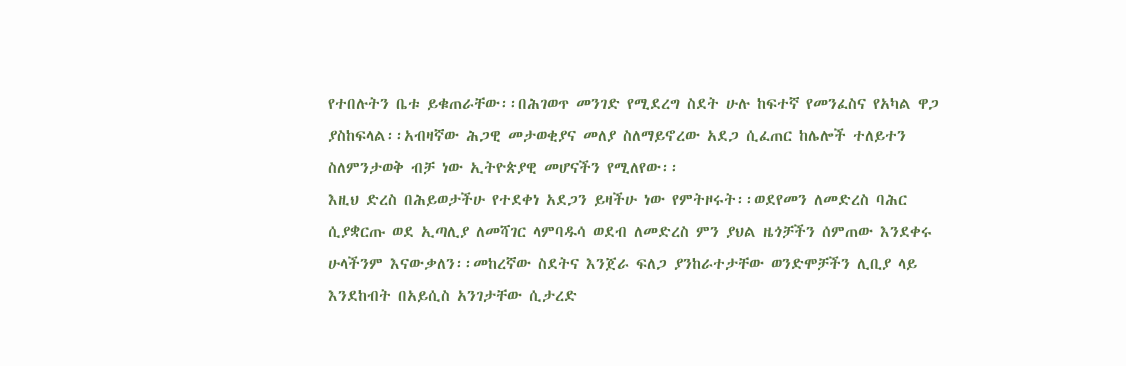የተበሉትን ቤቱ ይቁጠራቸው፡፡በሕገወጥ መንገድ የሚደረግ ስደት ሁሉ ከፍተኛ የመንፈስና የአካል ዋጋ ያስከፍላል፡፡አብዛኛው ሕጋዊ መታወቂያና መለያ ስለማይኖረው አደጋ ሲፈጠር ከሌሎች ተለይተን ስለምንታወቅ ብቻ ነው ኢትዮጵያዊ መሆናችን የሚለየው፡፡
እዚህ ድረስ በሕይወታችሁ የተደቀነ አደጋን ይዛችሁ ነው የምትዞሩት፡፡ወደየመን ለመድረስ ባሕር ሲያቋርጡ ወደ ኢጣሊያ ለመሻገር ላምባዱሳ ወደብ ለመድረስ ምን ያህል ዜጎቻችን ሰምጠው እንደቀሩ ሁላችንም እናውቃለን፡፡መከረኛው ስደትና እንጀራ ፍለጋ ያንከራተታቸው ወንድሞቻችን ሊቢያ ላይ እንደከብት በአይሲስ አንገታቸው ሲታረድ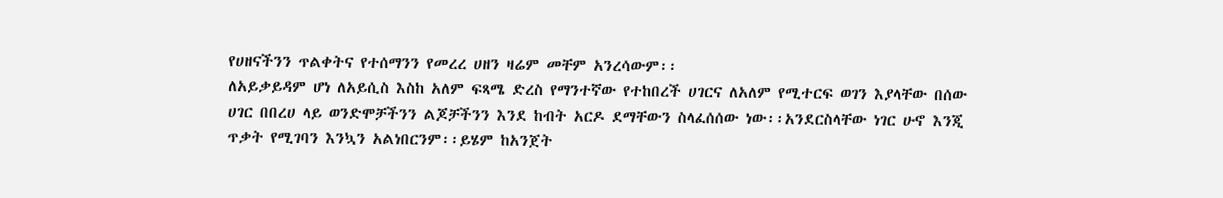የሀዘናችንን ጥልቀትና የተሰማንን የመረረ ሀዘን ዛሬም መቸም አንረሳውም፡፡
ለአይቃይዳም ሆነ ለአይሲስ እስከ አለም ፍጻሜ ድረስ የማንተኛው የተከበረች ሀገርና ለአለም የሚተርፍ ወገን እያላቸው በሰው ሀገር በበረሀ ላይ ወንድሞቻችንን ልጆቻችንን እንደ ከብት አርዶ ደማቸውን ስላፈሰሰው ነው፡፡አንደርስላቸው ነገር ሁኖ እንጂ ጥቃት የሚገባን እንኳን አልነበርንም፡፡ይሄም ከአንጀት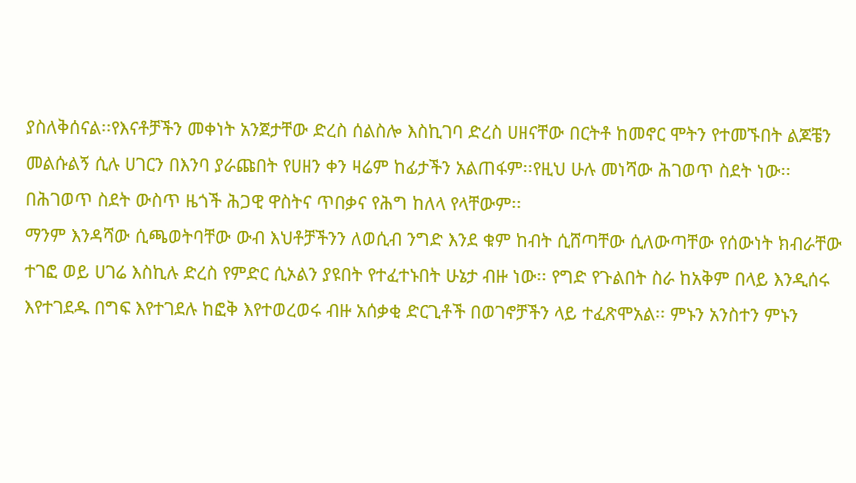ያስለቅሰናል፡፡የእናቶቻችን መቀነት አንጀታቸው ድረስ ሰልስሎ እስኪገባ ድረስ ሀዘናቸው በርትቶ ከመኖር ሞትን የተመኙበት ልጆቼን መልሱልኝ ሲሉ ሀገርን በእንባ ያራጩበት የሀዘን ቀን ዛሬም ከፊታችን አልጠፋም፡፡የዚህ ሁሉ መነሻው ሕገወጥ ስደት ነው፡፡በሕገወጥ ስደት ውስጥ ዜጎች ሕጋዊ ዋስትና ጥበቃና የሕግ ከለላ የላቸውም፡፡
ማንም እንዳሻው ሲጫወትባቸው ውብ እህቶቻችንን ለወሲብ ንግድ እንደ ቁም ከብት ሲሸጣቸው ሲለውጣቸው የሰውነት ክብራቸው ተገፎ ወይ ሀገሬ እስኪሉ ድረስ የምድር ሲኦልን ያዩበት የተፈተኑበት ሁኔታ ብዙ ነው፡፡ የግድ የጉልበት ስራ ከአቅም በላይ እንዲሰሩ እየተገደዱ በግፍ እየተገደሉ ከፎቅ እየተወረወሩ ብዙ አሰቃቂ ድርጊቶች በወገኖቻችን ላይ ተፈጽሞአል፡፡ ምኑን አንስተን ምኑን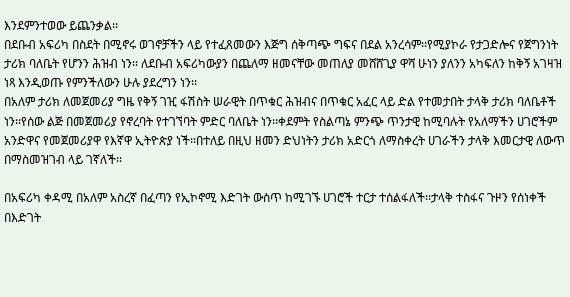እንደምንተወው ይጨንቃል፡፡
በደቡብ አፍሪካ በስደት በሚኖሩ ወገኖቻችን ላይ የተፈጸመውን እጅግ ሰቅጣጭ ግፍና በደል አንረሳም፡፡የሚያኮራ የታጋድሎና የጀግንነት ታሪክ ባለቤት የሆንን ሕዝብ ነን፡፡ ለደቡብ አፍሪካውያን በጨለማ ዘመናቸው መጠለያ መሸሸጊያ ዋሻ ሁነን ያለንን አካፍለን ከቅኝ አገዛዝ  ነጻ እንዲወጡ የምንችለውን ሁሉ ያደረግን ነን፡፡
በአለም ታሪክ ለመጀመሪያ ግዜ የቅኝ ገዢ ፋሽስት ሠራዊት በጥቁር ሕዝብና በጥቁር አፈር ላይ ድል የተመታበት ታላቅ ታሪክ ባለቤቶች ነን፡፡የሰው ልጅ በመጀመሪያ የኖረባት የተገኘባት ምድር ባለቤት ነን፡፡ቀደምት የስልጣኔ ምንጭ ጥንታዊ ከሚባሉት የአለማችን ሀገሮችም አንድዋና የመጀመሪያዋ የእኛዋ ኢትዮጵያ ነች፡፡በተለይ በዚህ ዘመን ድህነትን ታሪክ አድርጎ ለማስቀረት ሀገራችን ታላቅ እመርታዊ ለውጥ በማስመዝገብ ላይ ገኛለች፡፡

በአፍሪካ ቀዳሚ በአለም አስረኛ በፈጣን የኢኮኖሚ እድገት ውስጥ ከሚገኙ ሀገሮች ተርታ ተሰልፋለች፡፡ታላቅ ተስፋና ጉዞን የሰነቀች በእድገት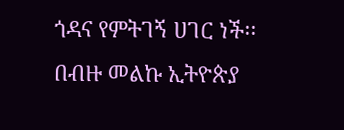ጎዳና የምትገኝ ሀገር ነች፡፡በብዙ መልኩ ኢትዮጵያ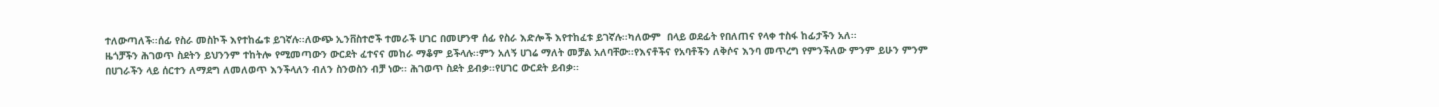ተለውጣለች፡፡ሰፊ የስራ መስኮች እየተከፌቱ ይገኛሉ፡፡ለውጭ ኢንቨስተሮች ተመራች ሀገር በመሆንዋ ሰፊ የስራ እድሎች እየተከፈቱ ይገኛሉ፡፡ካለውም  በላይ ወደፊት የበለጠና የላቀ ተስፋ ከፊታችን አለ፡፡
ዜጎቻችን ሕገወጥ ስደትን ይህንንም ተከትሎ የሚመጣውን ውርደት ፈተናና መከራ ማቆም ይችላሉ፡፡ምን አለኝ ሀገሬ ማለት መቻል አለባቸው፡፡የእናቶችና የአባቶችን ለቅሶና እንባ መጥረግ የምንችለው ምንም ይሁን ምንም በሀገራችን ላይ ሰርተን ለማደግ ለመለወጥ እንችላለን ብለን ስንወስን ብቻ ነው፡፡ ሕገወጥ ስደት ይብቃ፡፡የሀገር ውርደት ይብቃ፡፡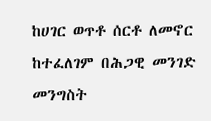ከሀገር ወጥቶ ሰርቶ ለመኖር ከተፈለገም በሕጋዊ መንገድ መንግስት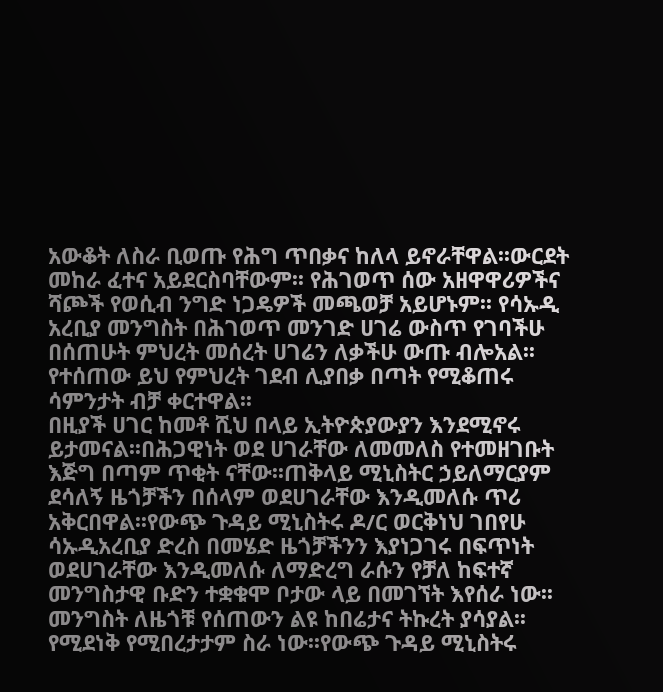አውቆት ለስራ ቢወጡ የሕግ ጥበቃና ከለላ ይኖራቸዋል፡፡ውርደት መከራ ፈተና አይደርስባቸውም፡፡ የሕገወጥ ሰው አዘዋዋሪዎችና ሻጮች የወሲብ ንግድ ነጋዴዎች መጫወቻ አይሆኑም፡፡ የሳኡዲ አረቢያ መንግስት በሕገወጥ መንገድ ሀገሬ ውስጥ የገባችሁ በሰጠሁት ምህረት መሰረት ሀገሬን ለቃችሁ ውጡ ብሎአል፡፡የተሰጠው ይህ የምህረት ገደብ ሊያበቃ በጣት የሚቆጠሩ ሳምንታት ብቻ ቀርተዋል፡፡
በዚያች ሀገር ከመቶ ሺህ በላይ ኢትዮጵያውያን እንደሚኖሩ ይታመናል፡፡በሕጋዊነት ወደ ሀገራቸው ለመመለስ የተመዘገቡት እጅግ በጣም ጥቂት ናቸው፡፡ጠቅላይ ሚኒስትር ኃይለማርያም ደሳለኝ ዜጎቻችን በሰላም ወደሀገራቸው እንዲመለሱ ጥሪ አቅርበዋል፡፡የውጭ ጉዳይ ሚኒስትሩ ዶ/ር ወርቅነህ ገበየሁ ሳኡዲአረቢያ ድረስ በመሄድ ዜጎቻችንን እያነጋገሩ በፍጥነት ወደሀገራቸው እንዲመለሱ ለማድረግ ራሱን የቻለ ከፍተኛ መንግስታዊ ቡድን ተቋቁሞ ቦታው ላይ በመገኘት እየሰራ ነው፡፡
መንግስት ለዜጎቹ የሰጠውን ልዩ ከበሬታና ትኩረት ያሳያል፡፡የሚደነቅ የሚበረታታም ስራ ነው፡፡የውጭ ጉዳይ ሚኒስትሩ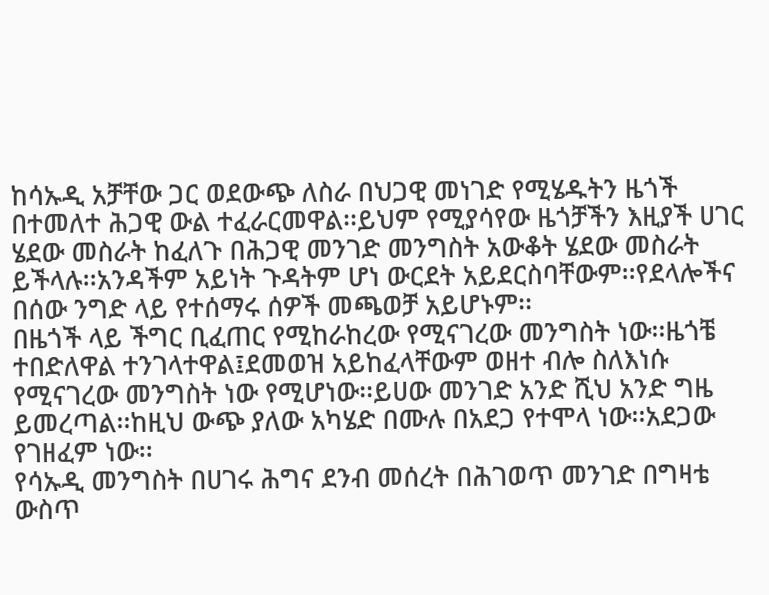ከሳኡዲ አቻቸው ጋር ወደውጭ ለስራ በህጋዊ መነገድ የሚሄዱትን ዜጎች በተመለተ ሕጋዊ ውል ተፈራርመዋል፡፡ይህም የሚያሳየው ዜጎቻችን እዚያች ሀገር ሄደው መስራት ከፈለጉ በሕጋዊ መንገድ መንግስት አውቆት ሄደው መስራት ይችላሉ፡፡አንዳችም አይነት ጉዳትም ሆነ ውርደት አይደርስባቸውም፡፡የደላሎችና በሰው ንግድ ላይ የተሰማሩ ሰዎች መጫወቻ አይሆኑም፡፡
በዜጎች ላይ ችግር ቢፈጠር የሚከራከረው የሚናገረው መንግስት ነው፡፡ዜጎቼ ተበድለዋል ተንገላተዋል፤ደመወዝ አይከፈላቸውም ወዘተ ብሎ ስለእነሱ የሚናገረው መንግስት ነው የሚሆነው፡፡ይሀው መንገድ አንድ ሺህ አንድ ግዜ ይመረጣል፡፡ከዚህ ውጭ ያለው አካሄድ በሙሉ በአደጋ የተሞላ ነው፡፡አደጋው የገዘፈም ነው፡፡
የሳኡዲ መንግስት በሀገሩ ሕግና ደንብ መሰረት በሕገወጥ መንገድ በግዛቴ ውስጥ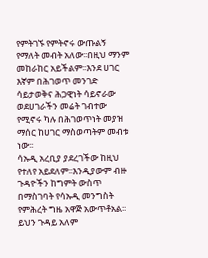የምትገኙ የምትኖሩ ውጡልኝ የማለት መብት አለው፡፡በዚህ ማንም መከራከር አይችልም፡፡እንደ ሀገር እኛም በሕገወጥ መንገድ ሳይታወቅና ሕጋዊነት ሳይኖራው ወደሀገራችን መሬት ገብተው የሚኖሩ ካሉ በሕገወጥነት መያዝ ማሰር ከሀገር ማስወጣትም መብቱ ነው፡፡
ሳኡዲ አረቢያ ያደረገችው ከዚህ የተለየ አይደለም፡፡እንዲያውም ብዙ ጉዳዮችን ከግምት ውስጥ በማስገባት የሳኡዲ መንግስት የምሕረት ግዜ አዋጅ አውጥቶአል፡፡ይህን ጉዳይ አለም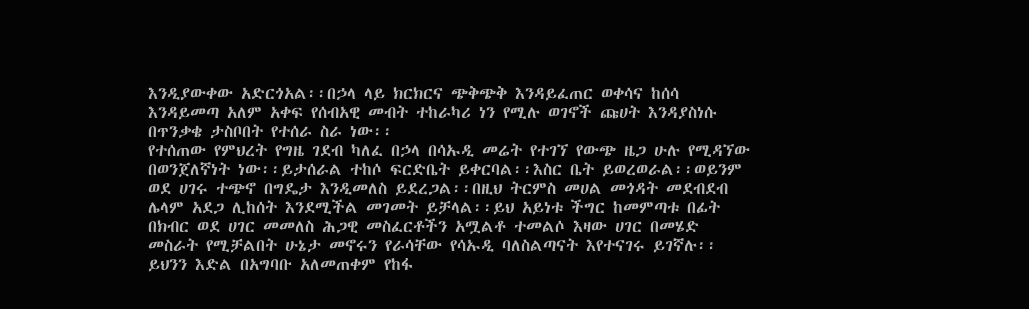እንዲያውቀው አድርጎአል፡፡በኃላ ላይ ክርክርና ጭቅጭቅ እንዳይፈጠር ወቀሳና ከሰሳ እንዳይመጣ አለም አቀፍ የሰብአዊ መብት ተከራካሪ ነን የሚሉ ወገኖች ጩሀት እንዳያስነሱ በጥንቃቄ ታስቦበት የተሰራ ስራ ነው፡፡
የተሰጠው የምህረት የግዜ ገደብ ካለፈ በኃላ በሳኡዲ መሬት የተገኘ የውጭ ዜጋ ሁሉ የሚዳኘው በወንጀለኛነት ነው፡፡ይታሰራል ተከሶ ፍርድቤት ይቀርባል፡፡እስር ቤት ይወረወራል፡፡ወይንም ወደ ሀገሩ ተጭኖ በግዴታ እንዲመለስ ይደረጋል፡፡በዚህ ትርምስ መሀል መጎዳት መደብደብ ሌላም አደጋ ሊከሰት እንደሚችል መገመት ይቻላል፡፡ይህ አይነቱ ችግር ከመምጣቱ በፊት በክብር ወደ ሀገር መመለስ ሕጋዊ መስፈርቶችን አሟልቶ ተመልሶ እዛው ሀገር በመሄድ መስራት የሚቻልበት ሁኔታ መኖሩን የራሳቸው የሳኡዲ ባለስልጣናት እየተናገሩ ይገኛሉ፡፡
ይህንን እድል በአግባቡ አለመጠቀም የከፋ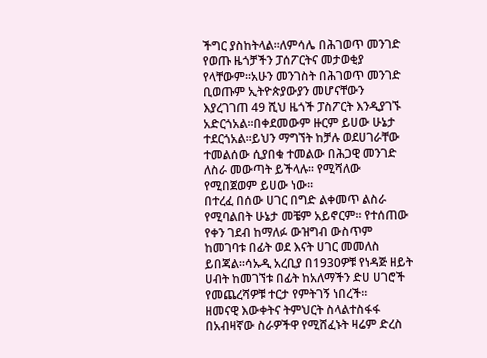ችግር ያስከትላል፡፡ለምሳሌ በሕገወጥ መንገድ የወጡ ዜጎቻችን ፓሰፖርትና መታወቂያ የላቸውም፡፡አሁን መንገስት በሕገወጥ መንገድ ቢወጡም ኢትዮጵያውያን መሆናቸውን እያረገገጠ 49 ሺህ ዜጎች ፓስፖርት እንዲያገኙ አድርጎአል፡፡በቀደመውም ዙርም ይሀው ሁኔታ ተደርጎአል፡፡ይህን ማግኘት ከቻሉ ወደሀገራቸው ተመልሰው ሲያበቁ ተመልው በሕጋዊ መንገድ ለስራ መውጣት ይችላሉ፡፡ የሚሻለው የሚበጀወም ይሀው ነው፡፡
በተረፈ በሰው ሀገር በግድ ልቀመጥ ልስራ የሚባልበት ሁኔታ መቼም አይኖርም፡፡ የተሰጠው የቀን ገደብ ከማለፉ ውዝግብ ውስጥም ከመገባቱ በፊት ወደ እናት ሀገር መመለስ ይበጃል፡፡ሳኡዲ አረቢያ በ1930ዎቹ የነዳጅ ዘይት ሀብት ከመገኘቱ በፊት ከአለማችን ድሀ ሀገሮች የመጨረሻዎቹ ተርታ የምትገኝ ነበረች፡፡
ዘመናዊ እውቀትና ትምህርት ስላልተስፋፋ በአብዛኛው ስራዎችዋ የሚሸፈኑት ዛሬም ድረስ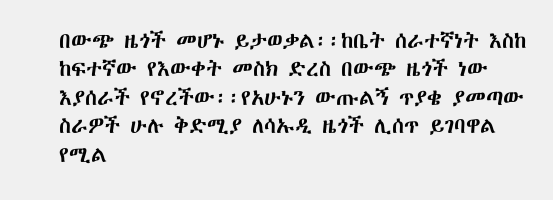በውጭ ዜጎች መሆኑ ይታወቃል፡፡ከቤት ሰራተኛነት እስከ ከፍተኛው የእውቀት መስክ ድረስ በውጭ ዜጎች ነው እያሰራች የኖረችው፡፡የአሁኑን ውጡልኝ ጥያቄ ያመጣው ስራዎች ሁሉ ቅድሚያ ለሳኡዲ ዜጎች ሊሰጥ ይገባዋል የሚል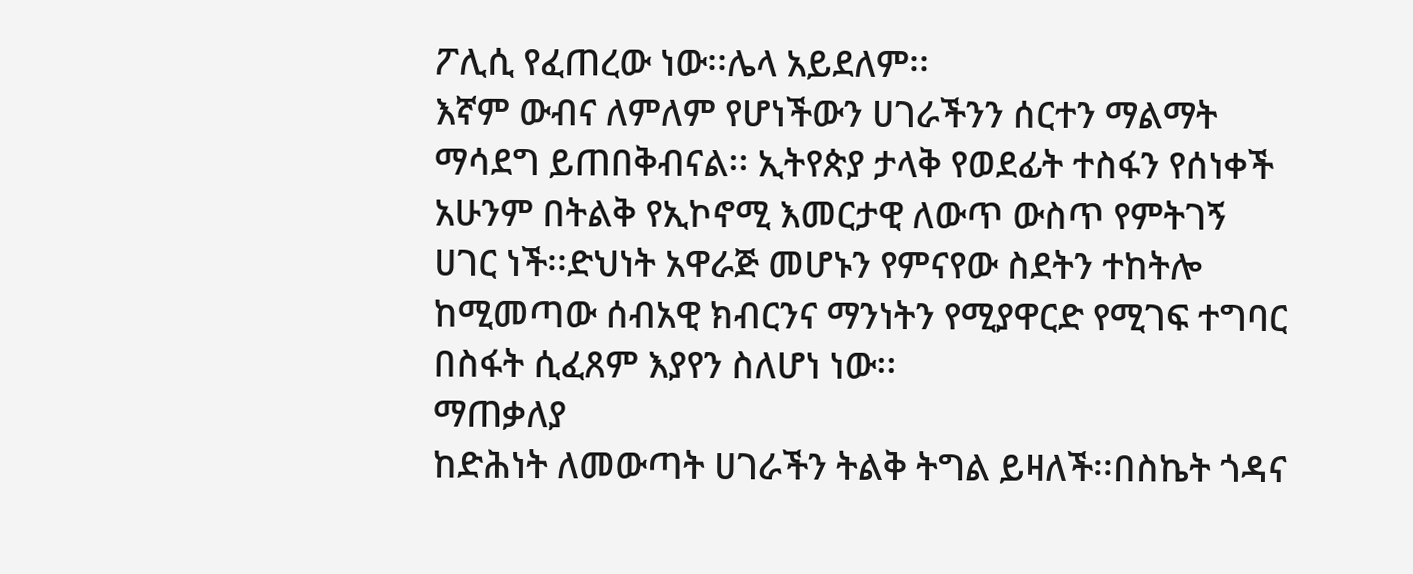ፖሊሲ የፈጠረው ነው፡፡ሌላ አይደለም፡፡
እኛም ውብና ለምለም የሆነችውን ሀገራችንን ሰርተን ማልማት ማሳደግ ይጠበቅብናል፡፡ ኢትየጵያ ታላቅ የወደፊት ተስፋን የሰነቀች አሁንም በትልቅ የኢኮኖሚ እመርታዊ ለውጥ ውስጥ የምትገኝ ሀገር ነች፡፡ድህነት አዋራጅ መሆኑን የምናየው ስደትን ተከትሎ ከሚመጣው ሰብአዊ ክብርንና ማንነትን የሚያዋርድ የሚገፍ ተግባር በስፋት ሲፈጸም እያየን ስለሆነ ነው፡፡
ማጠቃለያ
ከድሕነት ለመውጣት ሀገራችን ትልቅ ትግል ይዛለች፡፡በስኬት ጎዳና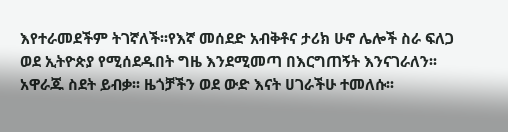እየተራመደችም ትገኛለች፡፡የእኛ መሰደድ አብቅቶና ታሪክ ሁኖ ሌሎች ስራ ፍለጋ ወደ ኢትዮጵያ የሚሰደዱበት ግዜ እንደሚመጣ በእርግጠኝት እንናገራለን፡፡አዋራጁ ስደት ይብቃ፡፡ ዜጎቻችን ወደ ውድ እናት ሀገራችሁ ተመለሱ፡፡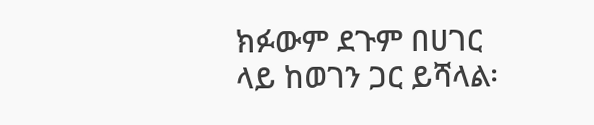ክፉውም ደጉም በሀገር ላይ ከወገን ጋር ይሻላል፡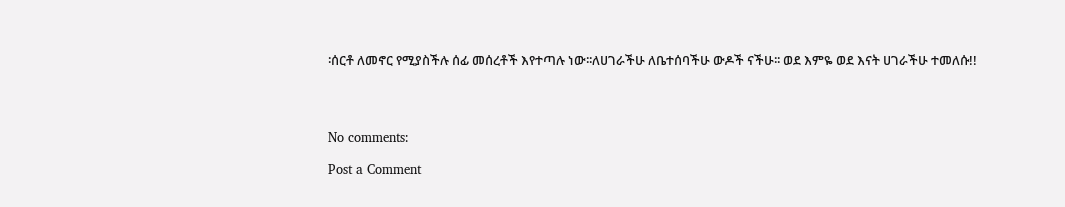፡ሰርቶ ለመኖር የሚያስችሉ ሰፊ መሰረቶች እየተጣሉ ነው፡፡ለሀገራችሁ ለቤተሰባችሁ ውዶች ናችሁ፡፡ ወደ እምዬ ወደ እናት ሀገራችሁ ተመለሱ!!




No comments:

Post a Comment